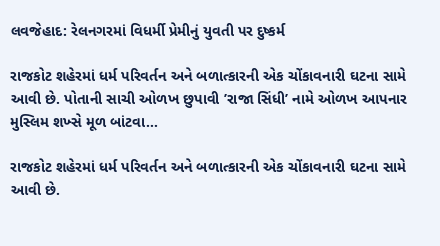લવજેહાદ: રેલનગરમાં વિધર્મી પ્રેમીનું યુવતી પર દુષ્કર્મ

રાજકોટ શહેરમાં ધર્મ પરિવર્તન અને બળાત્કારની એક ચોંકાવનારી ઘટના સામે આવી છે. પોતાની સાચી ઓળખ છુપાવી ’રાજા સિંધી’ નામે ઓળખ આપનાર મુસ્લિમ શખ્સે મૂળ બાંટવા…

રાજકોટ શહેરમાં ધર્મ પરિવર્તન અને બળાત્કારની એક ચોંકાવનારી ઘટના સામે આવી છે.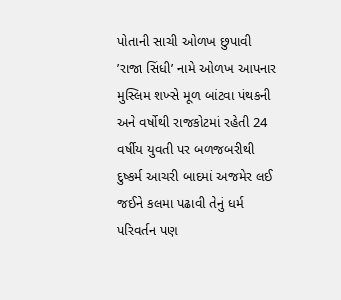પોતાની સાચી ઓળખ છુપાવી ’રાજા સિંધી’ નામે ઓળખ આપનાર મુસ્લિમ શખ્સે મૂળ બાંટવા પંથકની અને વર્ષોથી રાજકોટમાં રહેતી 24 વર્ષીય યુવતી પર બળજબરીથી દુષ્કર્મ આચરી બાદમાં અજમેર લઈ જઈને કલમા પઢાવી તેનું ધર્મ પરિવર્તન પણ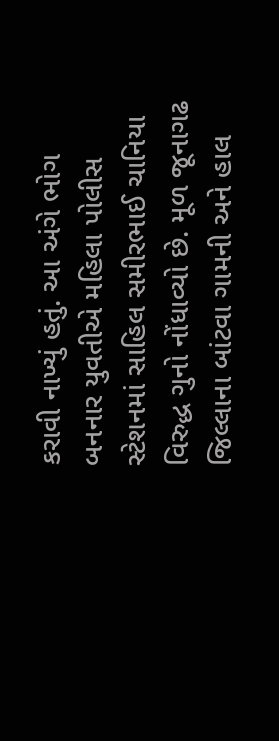કરાવી નાખ્યું હતું. આ અંગે ભોગ બનનાર યુવતીએ મહિલા પોલીસ સ્ટેશનમાં સાહિલ સમીરભાઈ ચાનિયા વિરુદ્ધ ગુનો નોંધાવ્યો છે. મૂળ જૂનાગઢ જિલ્લાના બાંટવા ગામની અને હાલ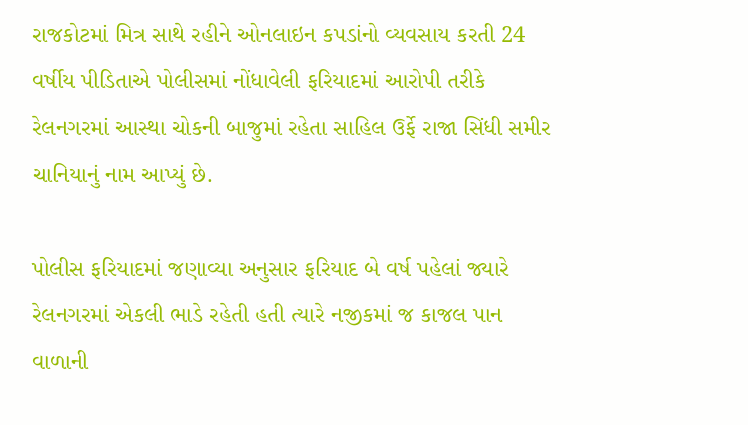રાજકોટમાં મિત્ર સાથે રહીને ઓનલાઇન કપડાંનો વ્યવસાય કરતી 24 વર્ષીય પીડિતાએ પોલીસમાં નોંધાવેલી ફરિયાદમાં આરોપી તરીકે રેલનગરમાં આસ્થા ચોકની બાજુમાં રહેતા સાહિલ ઉર્ફે રાજા સિંધી સમીર ચાનિયાનું નામ આપ્યું છે.

પોલીસ ફરિયાદમાં જણાવ્યા અનુસાર ફરિયાદ બે વર્ષ પહેલાં જ્યારે રેલનગરમાં એકલી ભાડે રહેતી હતી ત્યારે નજીકમાં જ કાજલ પાન વાળાની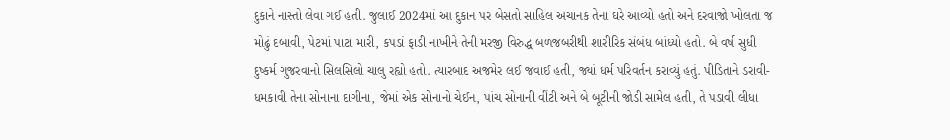દુકાને નાસ્તો લેવા ગઈ હતી. જુલાઈ 2024માં આ દુકાન પર બેસતો સાહિલ અચાનક તેના ઘરે આવ્યો હતો અને દરવાજો ખોલતા જ મોઢું દબાવી, પેટમાં પાટા મારી, કપડાં ફાડી નાખીને તેની મરજી વિરુદ્ધ બળજબરીથી શારીરિક સંબંધ બાંધ્યો હતો. બે વર્ષ સુધી દુષ્કર્મ ગુજરવાનો સિલસિલો ચાલુ રહ્યો હતો. ત્યારબાદ અજમેર લઈ જવાઈ હતી, જ્યાં ધર્મ પરિવર્તન કરાવ્યું હતું. પીડિતાને ડરાવી-ધમકાવી તેના સોનાના દાગીના, જેમાં એક સોનાનો ચેઈન, પાંચ સોનાની વીંટી અને બે બૂટીની જોડી સામેલ હતી, તે પડાવી લીધા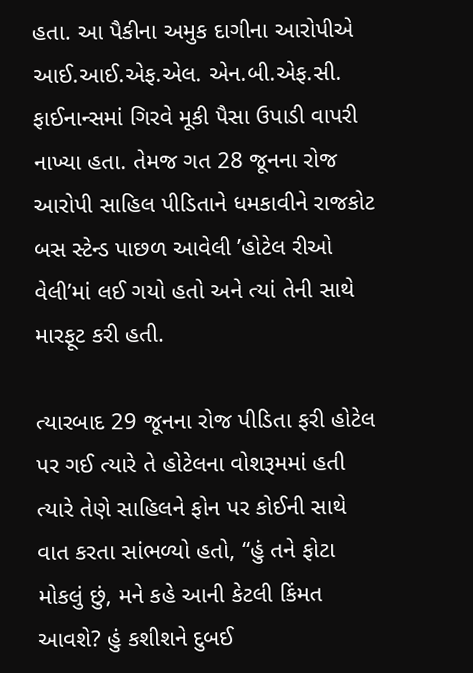હતા. આ પૈકીના અમુક દાગીના આરોપીએ આઈ.આઈ.એફ.એલ. એન.બી.એફ.સી. ફાઈનાન્સમાં ગિરવે મૂકી પૈસા ઉપાડી વાપરી નાખ્યા હતા. તેમજ ગત 28 જૂનના રોજ આરોપી સાહિલ પીડિતાને ધમકાવીને રાજકોટ બસ સ્ટેન્ડ પાછળ આવેલી ’હોટેલ રીઓ વેલી’માં લઈ ગયો હતો અને ત્યાં તેની સાથે મારફૂટ કરી હતી.

ત્યારબાદ 29 જૂનના રોજ પીડિતા ફરી હોટેલ પર ગઈ ત્યારે તે હોટેલના વોશરૂમમાં હતી ત્યારે તેણે સાહિલને ફોન પર કોઈની સાથે વાત કરતા સાંભળ્યો હતો, “હું તને ફોટા મોકલું છું, મને કહે આની કેટલી કિંમત આવશે? હું કશીશને દુબઈ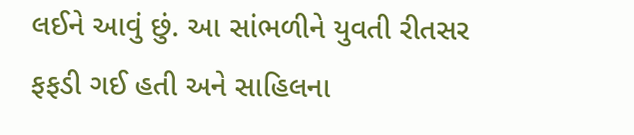લઈને આવું છું. આ સાંભળીને યુવતી રીતસર ફફડી ગઈ હતી અને સાહિલના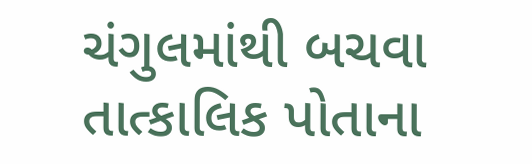ચંગુલમાંથી બચવા તાત્કાલિક પોતાના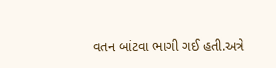વતન બાંટવા ભાગી ગઈ હતી.અત્રે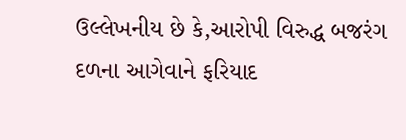ઉલ્લેખનીય છે કે,આરોપી વિરુદ્ધ બજરંગ દળના આગેવાને ફરિયાદ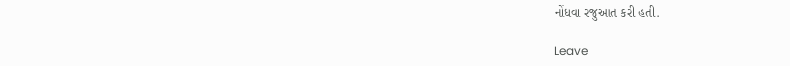નોંધવા રજુઆત કરી હતી.

Leave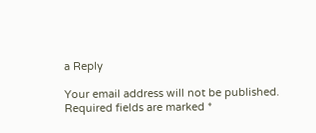a Reply

Your email address will not be published. Required fields are marked *